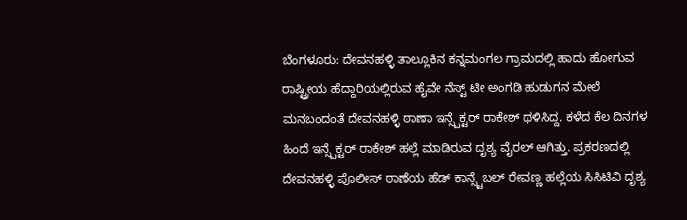ಬೆಂಗಳೂರು: ದೇವನಹಳ್ಳಿ ತಾಲ್ಲೂಕಿನ ಕನ್ನಮಂಗಲ ಗ್ರಾಮದಲ್ಲಿ ಹಾದು ಹೋಗುವ ರಾಷ್ಟ್ರೀಯ ಹೆದ್ದಾರಿಯಲ್ಲಿರುವ ಹೈವೇ ನೆಸ್ಟ್ ಟೀ ಅಂಗಡಿ ಹುಡುಗನ ಮೇಲೆ ಮನಬಂದಂತೆ ದೇವನಹಳ್ಳಿ ಠಾಣಾ ಇನ್ಸ್ಪೆಕ್ಟರ್ ರಾಕೇಶ್ ಥಳಿಸಿದ್ದ. ಕಳೆದ ಕೆಲ ದಿನಗಳ ಹಿಂದೆ ಇನ್ಸ್ಪೆಕ್ಟರ್ ರಾಕೇಶ್ ಹಲ್ಲೆ ಮಾಡಿರುವ ದೃಶ್ಯ ವೈರಲ್ ಆಗಿತ್ತು. ಪ್ರಕರಣದಲ್ಲಿ ದೇವನಹಳ್ಳಿ ಪೊಲೀಸ್ ಠಾಣೆಯ ಹೆಡ್ ಕಾನ್ಸ್ಟೆಬಲ್ ರೇವಣ್ಣ ಹಲ್ಲೆಯ ಸಿಸಿಟಿವಿ ದೃಶ್ಯ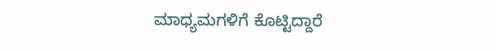ಮಾಧ್ಯಮಗಳಿಗೆ ಕೊಟ್ಟಿದ್ದಾರೆ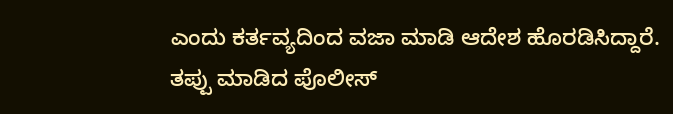ಎಂದು ಕರ್ತವ್ಯದಿಂದ ವಜಾ ಮಾಡಿ ಆದೇಶ ಹೊರಡಿಸಿದ್ದಾರೆ.
ತಪ್ಪು ಮಾಡಿದ ಪೊಲೀಸ್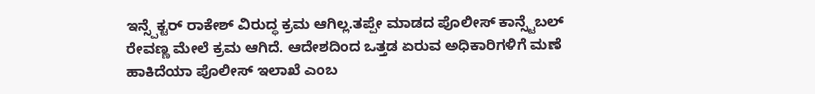ಇನ್ಸ್ಪೆಕ್ಟರ್ ರಾಕೇಶ್ ವಿರುದ್ಧ ಕ್ರಮ ಆಗಿಲ್ಲ.ತಪ್ಪೇ ಮಾಡದ ಪೊಲೀಸ್ ಕಾನ್ಸ್ಟೆಬಲ್ ರೇವಣ್ಣ ಮೇಲೆ ಕ್ರಮ ಆಗಿದೆ. ಆದೇಶದಿಂದ ಒತ್ತಡ ಏರುವ ಅಧಿಕಾರಿಗಳಿಗೆ ಮಣೆ ಹಾಕಿದೆಯಾ ಪೊಲೀಸ್ ಇಲಾಖೆ ಎಂಬ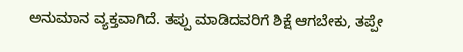ಅನುಮಾನ ವ್ಯಕ್ತವಾಗಿದೆ. ತಪ್ಪು ಮಾಡಿದವರಿಗೆ ಶಿಕ್ಷೆ ಆಗಬೇಕು, ತಪ್ಪೇ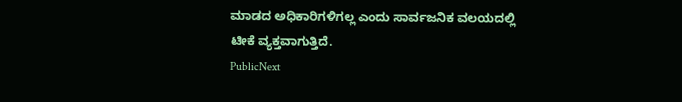ಮಾಡದ ಅಧಿಕಾರಿಗಳಿಗಲ್ಲ ಎಂದು ಸಾರ್ವಜನಿಕ ವಲಯದಲ್ಲಿ ಟೀಕೆ ವ್ಯಕ್ತವಾಗುತ್ತಿದೆ.
PublicNext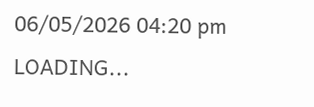06/05/2026 04:20 pm
LOADING...